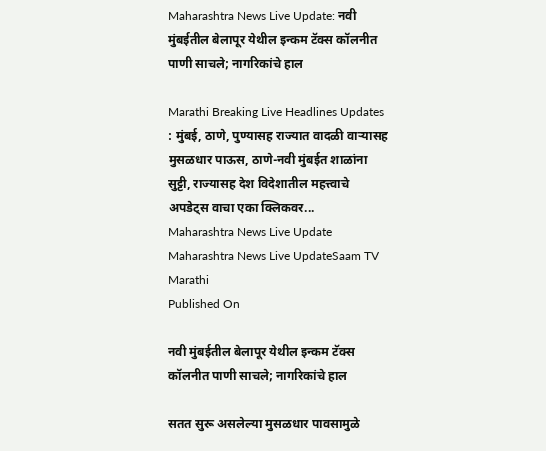Maharashtra News Live Update: नवी मुंबईतील बेलापूर येथील इन्कम टॅक्स कॉलनीत पाणी साचले; नागरिकांचे हाल

Marathi Breaking Live Headlines Updates : मुंबई, ठाणे, पुण्यासह राज्यात वादळी वाऱ्यासह मुसळधार पाऊस, ठाणे-नवी मुंबईत शाळांना सुट्टी, राज्यासह देश विदेशातील महत्त्वाचे अपडेट्स वाचा एका क्लिकवर...
Maharashtra News Live Update
Maharashtra News Live UpdateSaam TV Marathi
Published On

नवी मुंबईतील बेलापूर येथील इन्कम टॅक्स कॉलनीत पाणी साचले; नागरिकांचे हाल

सतत सुरू असलेल्या मुसळधार पावसामुळे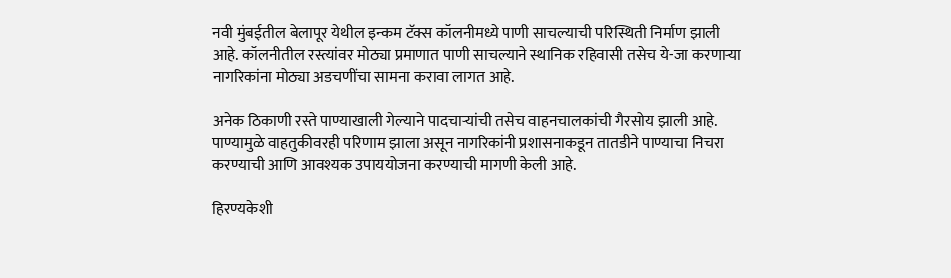नवी मुंबईतील बेलापूर येथील इन्कम टॅक्स कॉलनीमध्ये पाणी साचल्याची परिस्थिती निर्माण झाली आहे. कॉलनीतील रस्त्यांवर मोठ्या प्रमाणात पाणी साचल्याने स्थानिक रहिवासी तसेच ये-जा करणाऱ्या नागरिकांना मोठ्या अडचणींचा सामना करावा लागत आहे.

अनेक ठिकाणी रस्ते पाण्याखाली गेल्याने पादचाऱ्यांची तसेच वाहनचालकांची गैरसोय झाली आहे. पाण्यामुळे वाहतुकीवरही परिणाम झाला असून नागरिकांनी प्रशासनाकडून तातडीने पाण्याचा निचरा करण्याची आणि आवश्यक उपाययोजना करण्याची मागणी केली आहे.

हिरण्यकेशी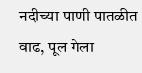नदीच्या पाणी पातळीत वाढ, पूल गेला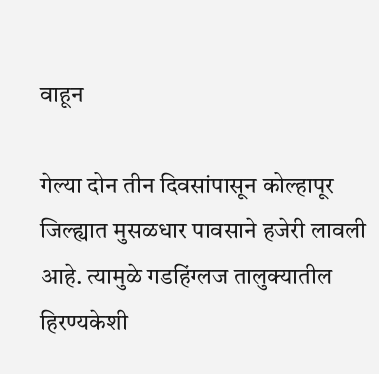वाहून

गेल्या दोन तीन दिवसांपासून कोल्हापूर जिल्ह्यात मुसळधार पावसाने हजेरी लावली आहे. त्यामुळे गडहिंग्लज तालुक्यातील हिरण्यकेशी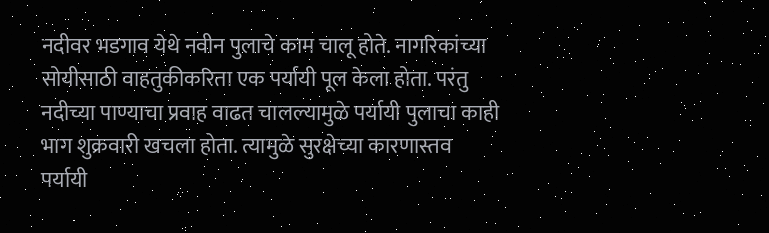नदीवर भडगाव येथे नवीन पुलाचे काम चालू होते. नागरिकांच्या सोयीसाठी वाहतुकीकरिता एक पर्यायी पूल केला होता. परंतु नदीच्या पाण्याचा प्रवाह वाढत चालल्यामुळे पर्यायी पुलाचा काही भाग शुक्रवारी खचला होता. त्यामुळे सुरक्षेच्या कारणास्तव पर्यायी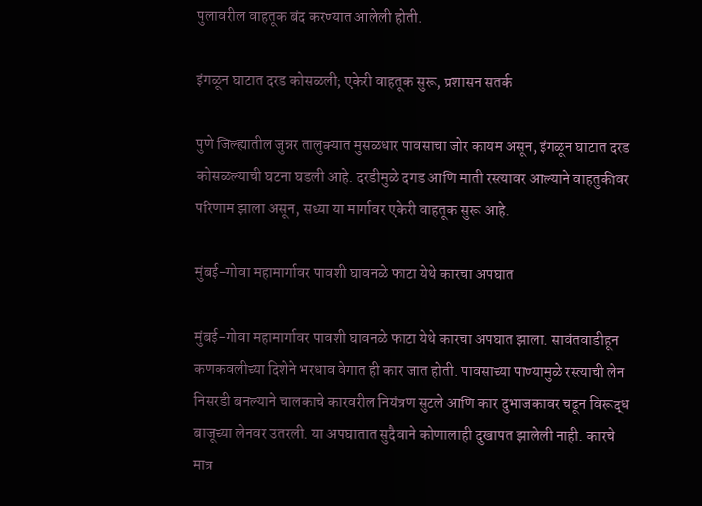पुलावरील वाहतूक बंद करण्यात आलेली होती.

इंगळून घाटात दरड कोसळली; एकेरी वाहतूक सुरू, प्रशासन सतर्क

पुणे जिल्ह्यातील जुन्नर तालुक्यात मुसळधार पावसाचा जोर कायम असून, इंगळून घाटात दरड कोसळल्याची घटना घडली आहे. दरडीमुळे दगड आणि माती रस्त्यावर आल्याने वाहतुकीवर परिणाम झाला असून, सध्या या मार्गावर एकेरी वाहतूक सुरू आहे.

मुंबई-गोवा महामार्गावर पावशी घावनळे फाटा येथे कारचा अपघात

मुंबई-गोवा महामार्गावर पावशी घावनळे फाटा येथे कारचा अपघात झाला. सावंतवाडीहून कणकवलीच्या दिशेने भरधाव वेगात ही कार जात होती. पावसाच्या पाण्यामुळे रस्त्याची लेन निसरडी बनल्याने चालकाचे कारवरील नियंत्रण सुटले आणि कार दुभाजकावर चढून विरूद्ध बाजूच्या लेनवर उतरली. या अपघातात सुदैवाने कोणालाही दुखापत झालेली नाही. कारचे मात्र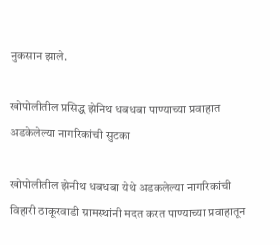नुकसान झाले.

खोपोलीतील प्रसिद्ध झेनिथ धबधबा पाण्याच्या प्रवाहात अडकेलेल्या नागरिकांची सुटका

खोपोलीतील झेनीथ धबधबा येथे अडकलेल्या नागरिकांची विहारी ठाकूरवाडी ग्रामस्थांनी मदत करत पाण्याच्या प्रवाहातून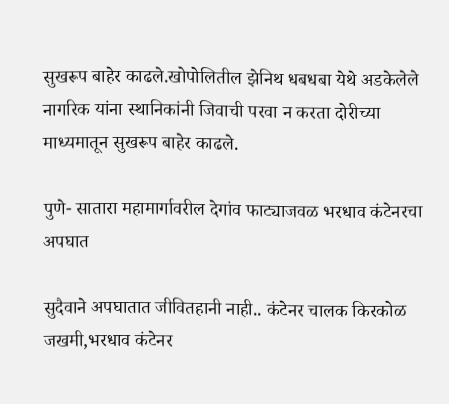सुखरूप बाहेर काढले.खोपोलितील झेनिथ धबधबा येथे अडकेलेले नागरिक यांना स्थानिकांनी जिवाची परवा न करता दोरीच्या माध्यमातून सुखरूप बाहेर काढले.

पुणे- सातारा महामार्गावरील देगांव फाट्याजवळ भरधाव कंटेनरचा अपघात

सुदैवाने अपघातात जीवितहानी नाही.. कंटेनर चालक किरकोळ जखमी,भरधाव कंटेनर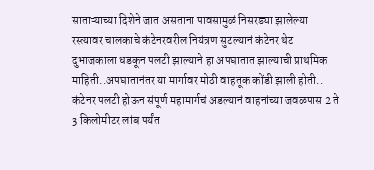साताऱ्याच्या दिशेने जात असताना पावसामुळं निसरड्या झालेल्या रस्त्यावर चालकाचे कंटेनरवरील नियंत्रण सुटल्यानं कंटेनर थेट दुभाजकाला धडकून पलटी झाल्याने हा अपघातात झाल्याची प्राथमिक माहिती..अपघातानंतर या मार्गावर मोठी वाहतूक कोंडी झाली होती.. कंटेनर पलटी होऊन संपूर्ण महामार्गचं अडल्यानं वाहनांच्या जवळपास 2 ते 3 किलोमीटर लांब पर्यंत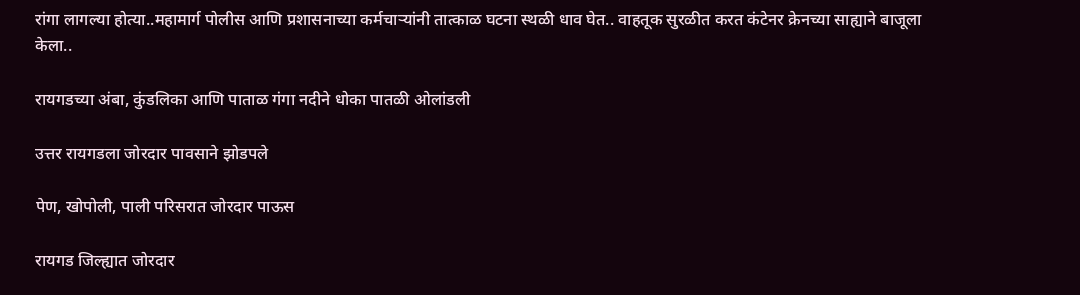रांगा लागल्या होत्या..महामार्ग पोलीस आणि प्रशासनाच्या कर्मचाऱ्यांनी तात्काळ घटना स्थळी धाव घेत.. वाहतूक सुरळीत करत कंटेनर क्रेनच्या साह्याने बाजूला केला..

रायगडच्या अंबा, कुंडलिका आणि पाताळ गंगा नदीने धोका पातळी ओलांडली

उत्तर रायगडला जोरदार पावसाने झोडपले

पेण, खोपोली, पाली परिसरात जोरदार पाऊस

रायगड जिल्‍ह्यात जोरदार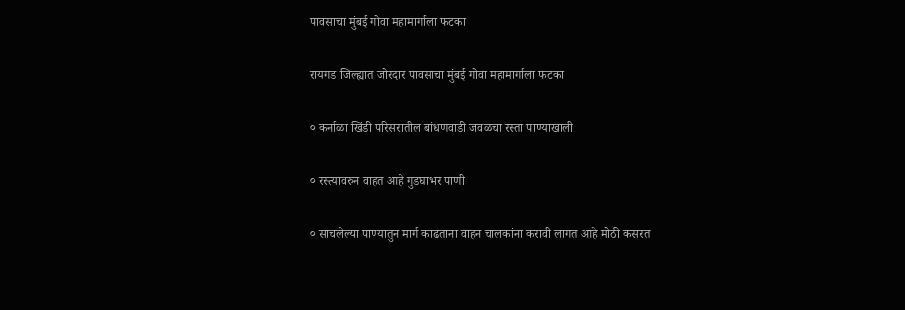पावसाचा मुंबई गोवा महामार्गाला फटका

रायगड जिल्‍ह्यात जोरदार पावसाचा मुंबई गोवा महामार्गाला फटका

० कर्नाळा खिंडी परिसरातील बांधणवाडी जवळचा रस्‍ता पाण्‍याखाली

० रस्‍त्‍यावरुन वाहत आहे गुडघाभर पाणी

० साचलेल्या पाण्यातुन मार्ग काढताना वाहन चालकांना करावी लागत आहे मोठी कसरत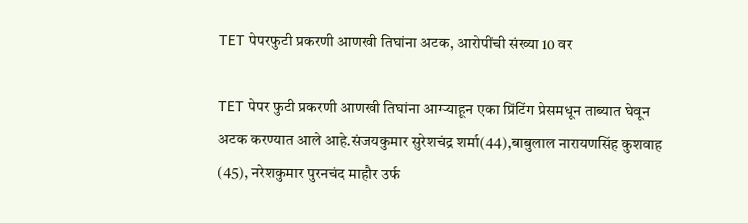TET पेपरफुटी प्रकरणी आणखी तिघांना अटक, आरोपींची संख्या 10 वर

TET पेपर फुटी प्रकरणी आणखी तिघांना आग्ऱ्याहून एका प्रिंटिंग प्रेसमधून ताब्यात घेवून अटक करण्यात आले आहे.संजयकुमार सुरेशचंद्र शर्मा(44),बाबुलाल नारायणसिंह कुशवाह (45), नरेशकुमार पुरनचंद माहौर उर्फ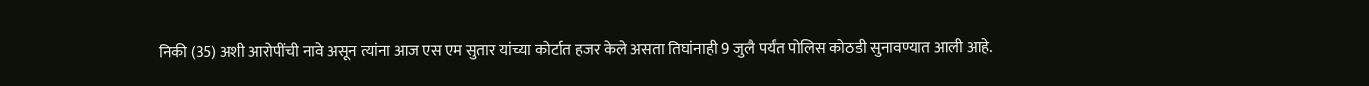निकी (35) अशी आरोपींची नावे असून त्यांना आज एस एम सुतार यांच्या कोर्टात हजर केले असता तिघांनाही 9 जुलै पर्यंत पोलिस कोठडी सुनावण्यात आली आहे.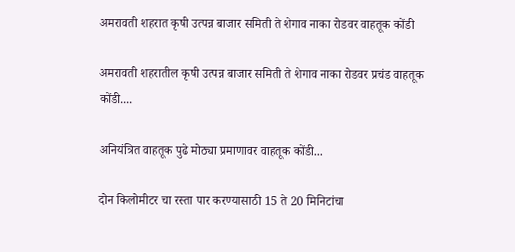अमरावती शहरात कृषी उत्पन्न बाजार समिती ते शेगाव नाका रोडवर वाहतूक कोंडी

अमरावती शहरातील कृषी उत्पन्न बाजार समिती ते शेगाव नाका रोडवर प्रचंड वाहतूक कोंडी....

अनियंत्रित वाहतूक पुढे मोठ्या प्रमाणावर वाहतूक कोंडी...

दोन किलोमीटर चा रस्ता पार करण्यासाठी 15 ते 20 मिनिटांचा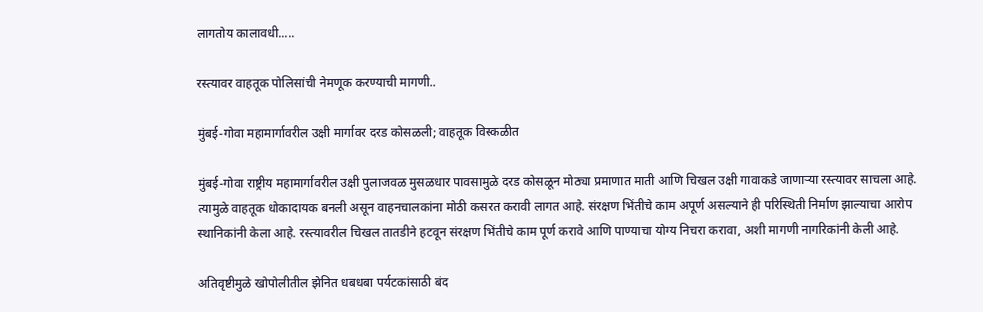लागतोय कालावधी.....

रस्त्यावर वाहतूक पोलिसांची नेमणूक करण्याची मागणी..

मुंबई-गोवा महामार्गावरील उक्षी मार्गावर दरड कोसळली; वाहतूक विस्कळीत

मुंबई-गोवा राष्ट्रीय महामार्गावरील उक्षी पुलाजवळ मुसळधार पावसामुळे दरड कोसळून मोठ्या प्रमाणात माती आणि चिखल उक्षी गावाकडे जाणाऱ्या रस्त्यावर साचला आहे. त्यामुळे वाहतूक धोकादायक बनली असून वाहनचालकांना मोठी कसरत करावी लागत आहे. संरक्षण भिंतीचे काम अपूर्ण असल्याने ही परिस्थिती निर्माण झाल्याचा आरोप स्थानिकांनी केला आहे. रस्त्यावरील चिखल तातडीने हटवून संरक्षण भिंतीचे काम पूर्ण करावे आणि पाण्याचा योग्य निचरा करावा, अशी मागणी नागरिकांनी केली आहे.

अतिवृष्टीमुळे खोपोलीतील झेनित धबधबा पर्यटकांसाठी बंद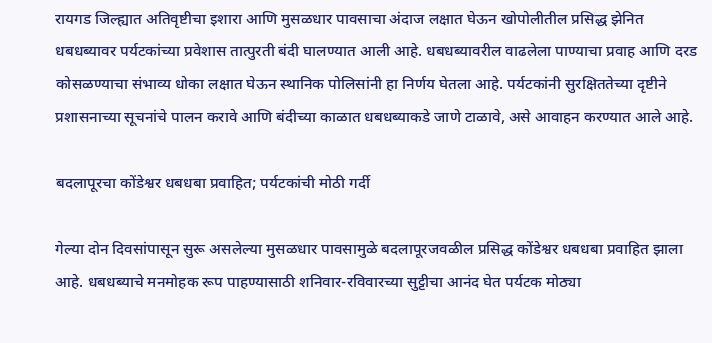रायगड जिल्ह्यात अतिवृष्टीचा इशारा आणि मुसळधार पावसाचा अंदाज लक्षात घेऊन खोपोलीतील प्रसिद्ध झेनित धबधब्यावर पर्यटकांच्या प्रवेशास तात्पुरती बंदी घालण्यात आली आहे. धबधब्यावरील वाढलेला पाण्याचा प्रवाह आणि दरड कोसळण्याचा संभाव्य धोका लक्षात घेऊन स्थानिक पोलिसांनी हा निर्णय घेतला आहे. पर्यटकांनी सुरक्षिततेच्या दृष्टीने प्रशासनाच्या सूचनांचे पालन करावे आणि बंदीच्या काळात धबधब्याकडे जाणे टाळावे, असे आवाहन करण्यात आले आहे.

बदलापूरचा कोंडेश्वर धबधबा प्रवाहित; पर्यटकांची मोठी गर्दी

गेल्या दोन दिवसांपासून सुरू असलेल्या मुसळधार पावसामुळे बदलापूरजवळील प्रसिद्ध कोंडेश्वर धबधबा प्रवाहित झाला आहे. धबधब्याचे मनमोहक रूप पाहण्यासाठी शनिवार-रविवारच्या सुट्टीचा आनंद घेत पर्यटक मोठ्या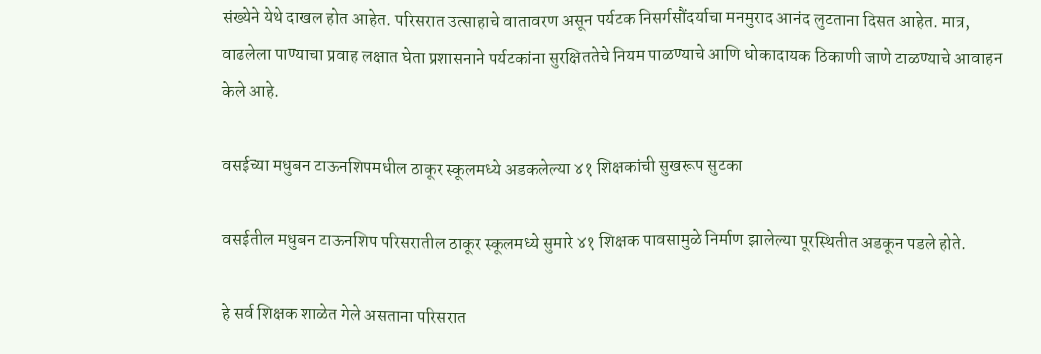संख्येने येथे दाखल होत आहेत. परिसरात उत्साहाचे वातावरण असून पर्यटक निसर्गसौंदर्याचा मनमुराद आनंद लुटताना दिसत आहेत. मात्र, वाढलेला पाण्याचा प्रवाह लक्षात घेता प्रशासनाने पर्यटकांना सुरक्षिततेचे नियम पाळण्याचे आणि धोकादायक ठिकाणी जाणे टाळण्याचे आवाहन केले आहे.

वसईच्या मधुबन टाऊनशिपमधील ठाकूर स्कूलमध्ये अडकलेल्या ४१ शिक्षकांची सुखरूप सुटका

वसईतील मधुबन टाऊनशिप परिसरातील ठाकूर स्कूलमध्ये सुमारे ४१ शिक्षक पावसामुळे निर्माण झालेल्या पूरस्थितीत अडकून पडले होते.

हे सर्व शिक्षक शाळेत गेले असताना परिसरात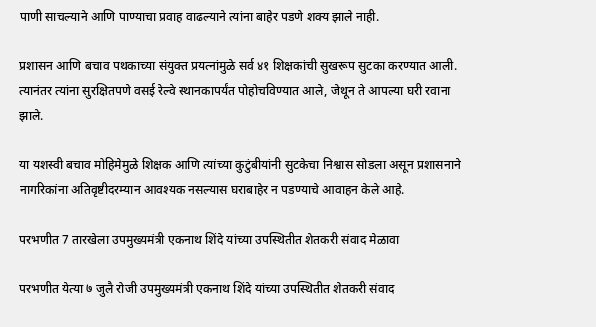पाणी साचल्याने आणि पाण्याचा प्रवाह वाढल्याने त्यांना बाहेर पडणे शक्य झाले नाही.

प्रशासन आणि बचाव पथकाच्या संयुक्त प्रयत्नांमुळे सर्व ४१ शिक्षकांची सुखरूप सुटका करण्यात आली. त्यानंतर त्यांना सुरक्षितपणे वसई रेल्वे स्थानकापर्यंत पोहोचविण्यात आले, जेथून ते आपल्या घरी रवाना झाले.

या यशस्वी बचाव मोहिमेमुळे शिक्षक आणि त्यांच्या कुटुंबीयांनी सुटकेचा निश्वास सोडला असून प्रशासनाने नागरिकांना अतिवृष्टीदरम्यान आवश्यक नसल्यास घराबाहेर न पडण्याचे आवाहन केले आहे.

परभणीत 7 तारखेला उपमुख्यमंत्री एकनाथ शिंदे यांच्या उपस्थितीत शेतकरी संवाद मेळावा

परभणीत येत्या ७ जुलै रोजी उपमुख्यमंत्री एकनाथ शिंदे यांच्या उपस्थितीत शेतकरी संवाद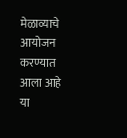मेळाव्याचे आयोजन करण्यात आला आहे या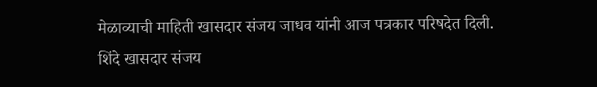मेळाव्याची माहिती खासदार संजय जाधव यांनी आज पत्रकार परिषदेत दिली. शिंदे खासदार संजय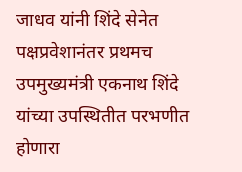जाधव यांनी शिंदे सेनेत पक्षप्रवेशानंतर प्रथमच उपमुख्यमंत्री एकनाथ शिंदे यांच्या उपस्थितीत परभणीत होणारा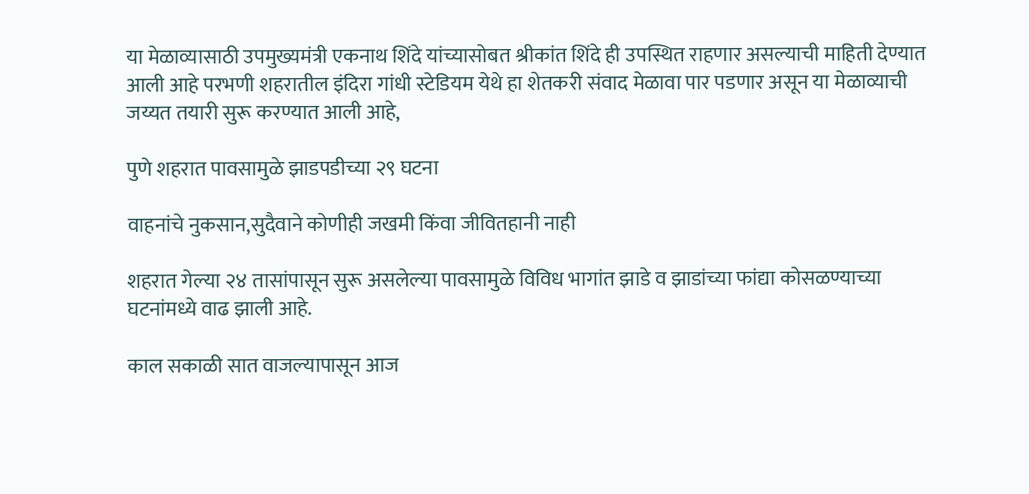या मेळाव्यासाठी उपमुख्यमंत्री एकनाथ शिंदे यांच्यासोबत श्रीकांत शिंदे ही उपस्थित राहणार असल्याची माहिती देण्यात आली आहे परभणी शहरातील इंदिरा गांधी स्टेडियम येथे हा शेतकरी संवाद मेळावा पार पडणार असून या मेळाव्याची जय्यत तयारी सुरू करण्यात आली आहे,

पुणे शहरात पावसामुळे झाडपडीच्या २९ घटना

वाहनांचे नुकसान,सुदैवाने कोणीही जखमी किंवा जीवितहानी नाही

शहरात गेल्या २४ तासांपासून सुरू असलेल्या पावसामुळे विविध भागांत झाडे व झाडांच्या फांद्या कोसळण्याच्या घटनांमध्ये वाढ झाली आहे.

काल सकाळी सात वाजल्यापासून आज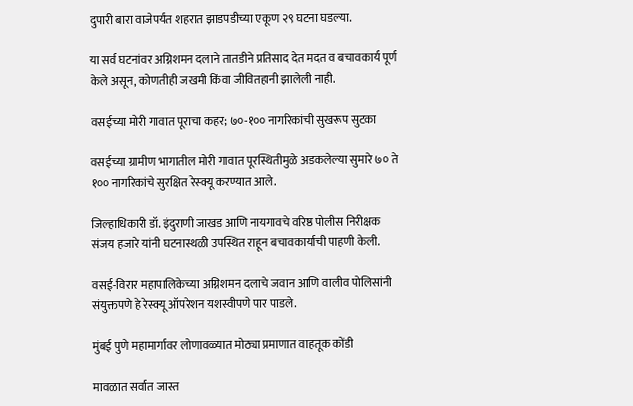दुपारी बारा वाजेपर्यंत शहरात झाडपडीच्या एकूण २९ घटना घडल्या.

या सर्व घटनांवर अग्निशमन दलाने तातडीने प्रतिसाद देत मदत व बचावकार्य पूर्ण केले असून, कोणतीही जखमी किंवा जीवितहानी झालेली नाही.

वसईच्या मोरी गावात पूराचा कहर; ७०-१०० नागरिकांची सुखरूप सुटका

वसईच्या ग्रामीण भागातील मोरी गावात पूरस्थितीमुळे अडकलेल्या सुमारे ७० ते १०० नागरिकांचे सुरक्षित रेस्क्यू करण्यात आले.

जिल्हाधिकारी डॉ. इंदुराणी जाखड आणि नायगावचे वरिष्ठ पोलीस निरीक्षक संजय हजारे यांनी घटनास्थळी उपस्थित राहून बचावकार्याची पाहणी केली.

वसई-विरार महापालिकेच्या अग्निशमन दलाचे जवान आणि वालीव पोलिसांनी संयुक्तपणे हे रेस्क्यू ऑपरेशन यशस्वीपणे पार पाडले.

मुंबई पुणे महामार्गावर लोणावळ्यात मोठ्या प्रमाणात वाहतूक कोंडी

मावळात सर्वात जास्त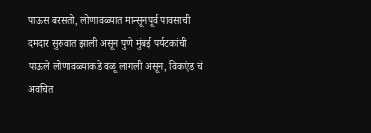पाऊस बरसतो, लोणावळ्यात मान्सूनपूर्व पावसाची दमदार सुरुवात झाली असून पुणे मुंबई पर्यटकांची पाऊले लोणावळ्याकडे वळू लागली असून, विकएंड चं अवचित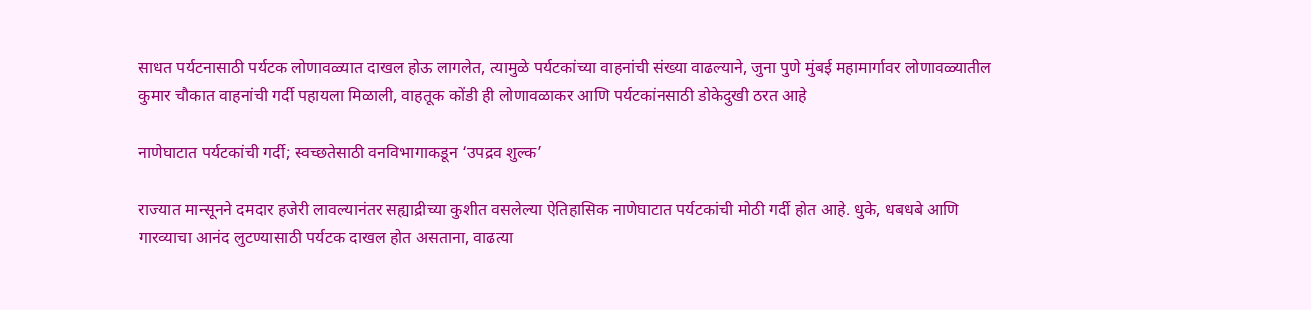साधत पर्यटनासाठी पर्यटक लोणावळ्यात दाखल होऊ लागलेत, त्यामुळे पर्यटकांच्या वाहनांची संख्या वाढल्याने, जुना पुणे मुंबई महामार्गावर लोणावळ्यातील कुमार चौकात वाहनांची गर्दी पहायला मिळाली, वाहतूक कोंडी ही लोणावळाकर आणि पर्यटकांनसाठी डोकेदुखी ठरत आहे

नाणेघाटात पर्यटकांची गर्दी; स्वच्छतेसाठी वनविभागाकडून ‘उपद्रव शुल्क’

राज्यात मान्सूनने दमदार हजेरी लावल्यानंतर सह्याद्रीच्या कुशीत वसलेल्या ऐतिहासिक नाणेघाटात पर्यटकांची मोठी गर्दी होत आहे. धुके, धबधबे आणि गारव्याचा आनंद लुटण्यासाठी पर्यटक दाखल होत असताना, वाढत्या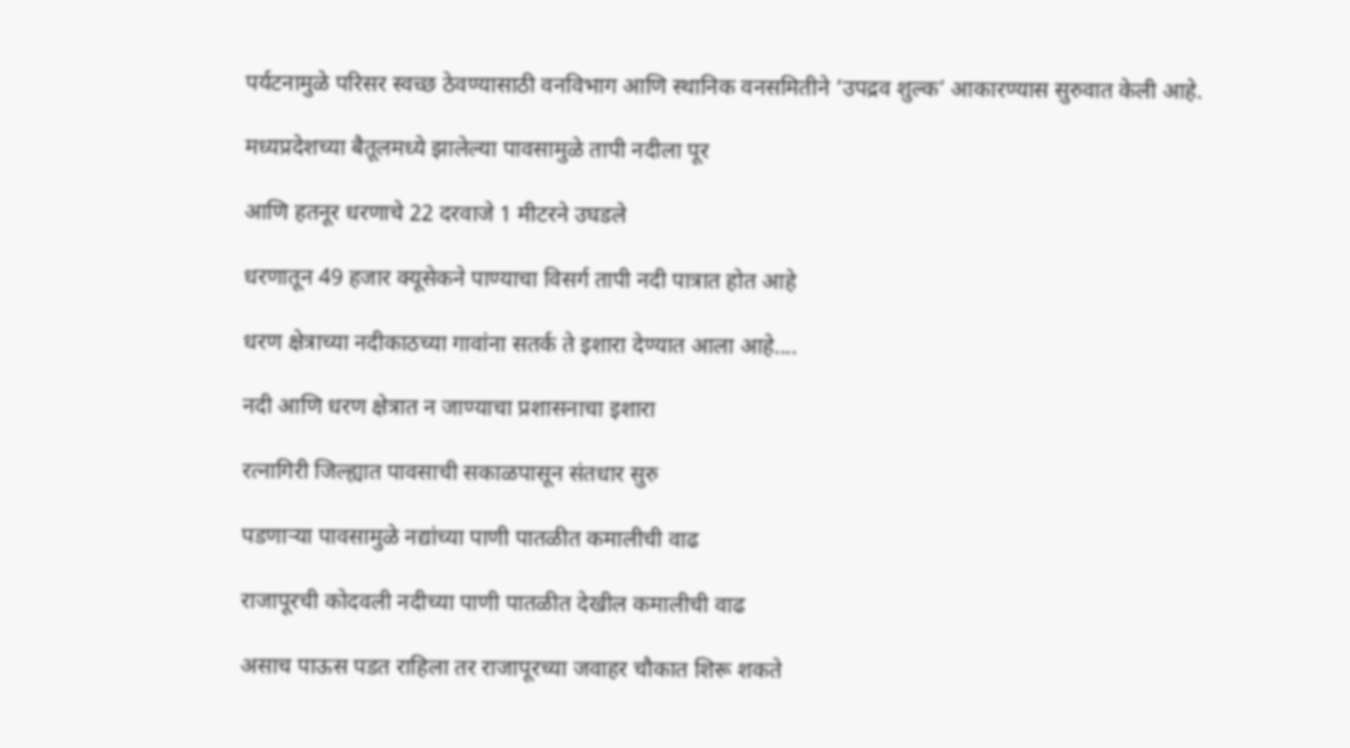पर्यटनामुळे परिसर स्वच्छ ठेवण्यासाठी वनविभाग आणि स्थानिक वनसमितीने ‘उपद्रव शुल्क’ आकारण्यास सुरुवात केली आहे.

मध्यप्रदेशच्या बैतूलमध्ये झालेल्या पावसामुळे तापी नदीला पूर

आणि हतनूर धरणाचे 22 दरवाजे 1 मीटरने उघडले

धरणातून 49 हजार क्यूसेकने पाण्याचा विसर्ग तापी नदी पात्रात होत आहे

धरण क्षेत्राच्या नदीकाठच्या गावांना सतर्क ते इशारा देण्यात आला आहे....

नदी आणि धरण क्षेत्रात न जाण्याचा प्रशासनाचा इशारा

रत्नागिरी जिल्ह्यात पावसाची सकाळपासून संतधार सुरु

पडणाऱ्या पावसामुळे नद्यांच्या पाणी पातळीत कमालीची वाढ

राजापूरची कोदवली नदीच्या पाणी पातळीत देखील कमालीची वाढ

असाच पाऊस पडत राहिला तर राजापूरच्या जवाहर चौकात शिरू शकते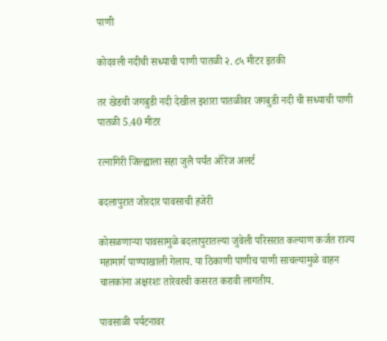पाणी

कोदवली नदीची सध्याची पाणी पातळी २. ८५ मीटर इतकी

तर खेडची जगबुडी नदी देखील इशारा पातळीवर जगबुडी नदी ची सध्याची पाणी पातळी 5.40 मीटर

रत्नागिरी जिल्ह्याला सहा जुलै पर्यंत ऑरेंज अलर्ट

बदलापुरात जोरदार पावसाची हजेरी

कोसळणाऱ्या पावसामुळे बदलापुरातल्या जुवेली परिसरात कल्याण कर्जत राज्य महामार्ग पाण्याखाली गेलाय. या ठिकाणी पाणीच पाणी साचल्यामुळे वाहन चालकांना अक्षरशः तारेवरची कसरत करावी लागतीय.

पावसाळी पर्यटनावर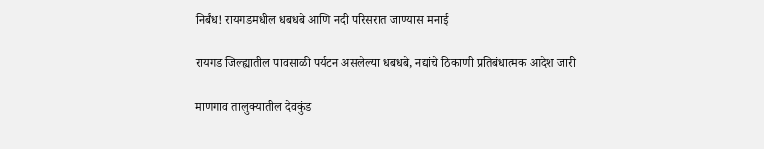निर्बंध! रायगडमधील धबधबे आणि नदी परिसरात जाण्यास मनाई

रायगड जिल्ह्यातील पावसाळी पर्यटन असलेल्या धबधबे, नद्यांचे ठिकाणी प्रतिबंधात्मक आदेश जारी

माणगाव तालुक्यातील देवकुंड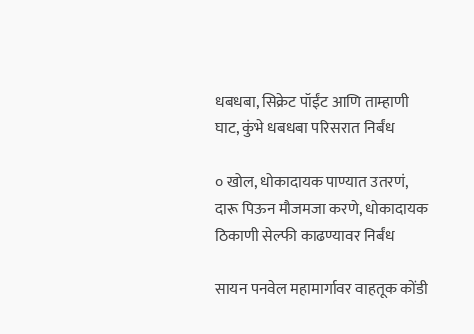धबधबा, सिक्रेट पॉईंट आणि ताम्हाणी घाट, कुंभे धबधबा परिसरात निर्बंध

० खोल, धोकादायक पाण्यात उतरणं, दारू पिऊन मौजमजा करणे, धोकादायक ठिकाणी सेल्फी काढण्यावर निर्बंध

सायन पनवेल महामार्गावर वाहतूक कोंडी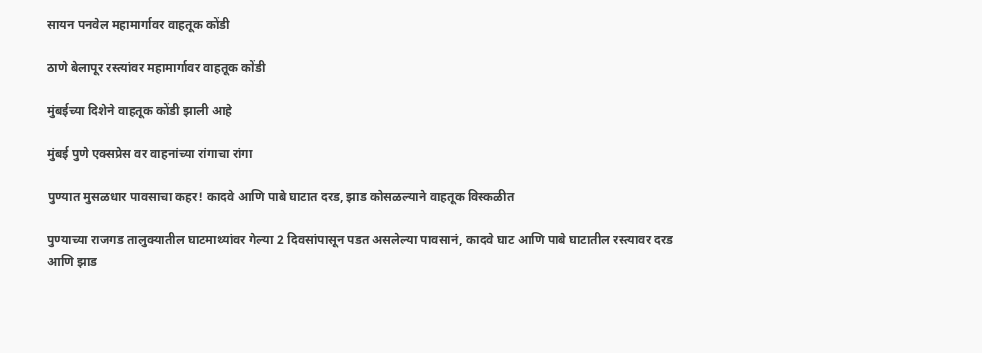सायन पनवेल महामार्गावर वाहतूक कोंडी

ठाणे बेलापूर रस्त्यांवर महामार्गावर वाहतूक कोंडी

मुंबईच्या दिशेने वाहतूक कोंडी झाली आहे

मुंबई पुणे एक्सप्रेस वर वाहनांच्या रांगाचा रांगा

पुण्यात मुसळधार पावसाचा कहर! कादवे आणि पाबे घाटात दरड, झाड कोसळल्याने वाहतूक विस्कळीत

पुण्याच्या राजगड तालुक्यातील घाटमाथ्यांवर गेल्या 2 दिवसांपासून पडत असलेल्या पावसानं, कादवे घाट आणि पाबे घाटातील रस्त्यावर दरड आणि झाड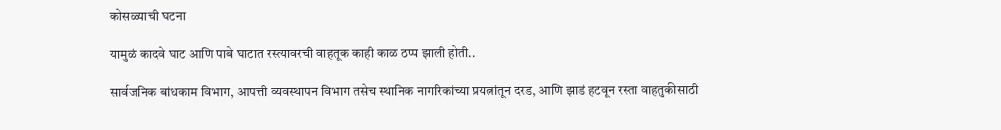कोसळ्याची घटना

यामुळं कादवे घाट आणि पाबे घाटात रस्त्यावरची वाहतूक काही काळ ठप्प झाली होती..

सार्वजनिक बांधकाम विभाग, आपत्ती व्यवस्थापन विभाग तसेच स्थानिक नागरिकांच्या प्रयत्नांतून दरड, आणि झाडं हटवून रस्ता वाहतुकीसाठी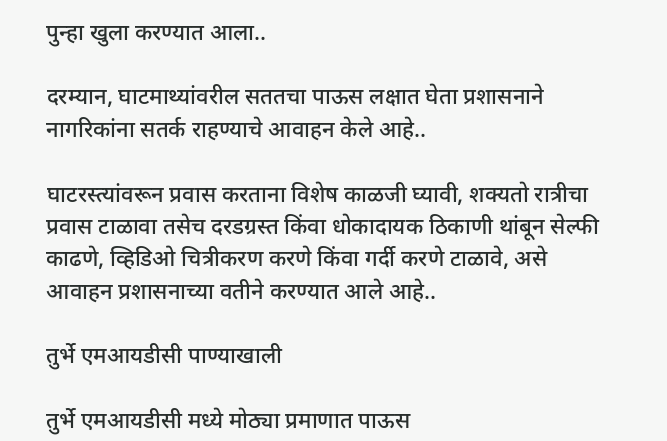पुन्हा खुला करण्यात आला..

दरम्यान, घाटमाथ्यांवरील सततचा पाऊस लक्षात घेता प्रशासनाने नागरिकांना सतर्क राहण्याचे आवाहन केले आहे..

घाटरस्त्यांवरून प्रवास करताना विशेष काळजी घ्यावी, शक्यतो रात्रीचा प्रवास टाळावा तसेच दरडग्रस्त किंवा धोकादायक ठिकाणी थांबून सेल्फी काढणे, व्हिडिओ चित्रीकरण करणे किंवा गर्दी करणे टाळावे, असे आवाहन प्रशासनाच्या वतीने करण्यात आले आहे..

तुर्भे एमआयडीसी पाण्याखाली

तुर्भे एमआयडीसी मध्ये मोठ्या प्रमाणात पाऊस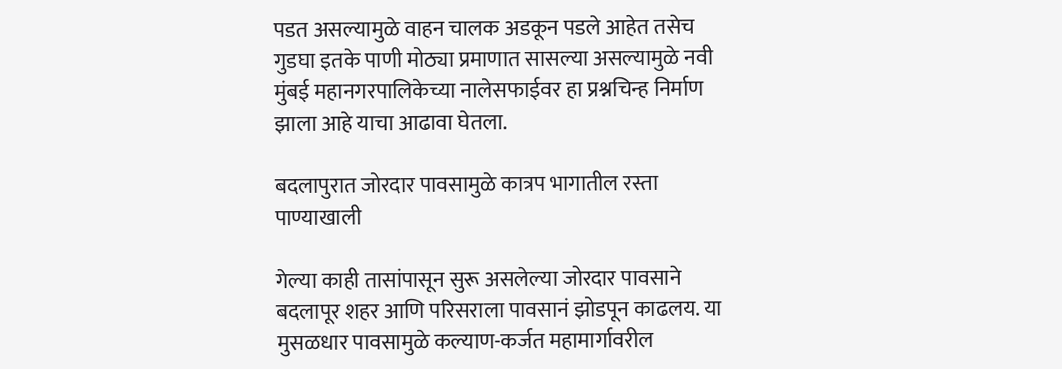पडत असल्यामुळे वाहन चालक अडकून पडले आहेत तसेच गुडघा इतके पाणी मोठ्या प्रमाणात सासल्या असल्यामुळे नवी मुंबई महानगरपालिकेच्या नालेसफाईवर हा प्रश्नचिन्ह निर्माण झाला आहे याचा आढावा घेतला.

बदलापुरात जोरदार पावसामुळे कात्रप भागातील रस्ता पाण्याखाली

गेल्या काही तासांपासून सुरू असलेल्या जोरदार पावसाने बदलापूर शहर आणि परिसराला पावसानं झोडपून काढलय. या मुसळधार पावसामुळे कल्याण-कर्जत महामार्गावरील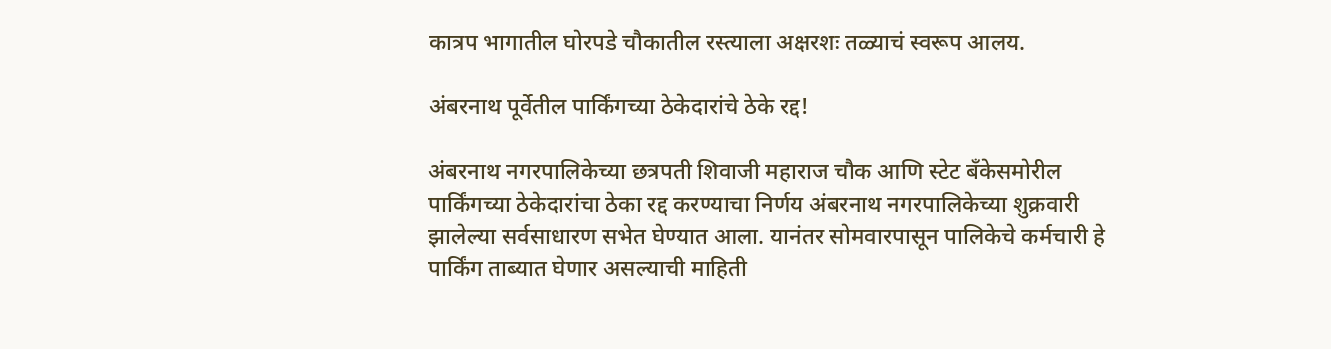कात्रप भागातील घोरपडे चौकातील रस्त्याला अक्षरशः तळ्याचं स्वरूप आलय.

अंबरनाथ पूर्वेतील पार्किंगच्या ठेकेदारांचे ठेके रद्द!

अंबरनाथ नगरपालिकेच्या छत्रपती शिवाजी महाराज चौक आणि स्टेट बँकेसमोरील पार्किंगच्या ठेकेदारांचा ठेका रद्द करण्याचा निर्णय अंबरनाथ नगरपालिकेच्या शुक्रवारी झालेल्या सर्वसाधारण सभेत घेण्यात आला. यानंतर सोमवारपासून पालिकेचे कर्मचारी हे पार्किंग ताब्यात घेणार असल्याची माहिती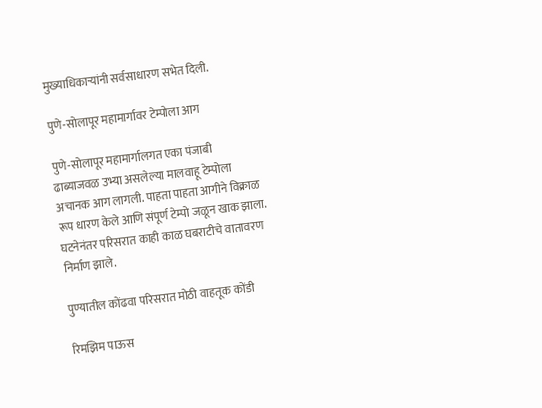मुख्याधिकाऱ्यांनी सर्वसाधारण सभेत दिली.

पुणे-सोलापूर महामार्गावर टेम्पोला आग

पुणे-सोलापूर महामार्गालगत एका पंजाबी ढाब्याजवळ उभ्या असलेल्या मालवाहू टेम्पोला अचानक आग लागली. पाहता पाहता आगीने विक्राळ रूप धारण केले आणि संपूर्ण टेम्पो जळून खाक झाला. घटनेनंतर परिसरात काही काळ घबराटीचे वातावरण निर्माण झाले.

पुण्यातील कोंढवा परिसरात मोठी वाहतूक कोंडी

रिमझिम पाऊस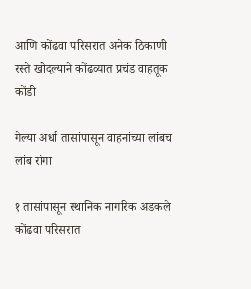आणि कोंढवा परिसरात अनेक ठिकाणी रस्ते खोदल्याने कोंढव्यात प्रचंड वाहतूक कोंडी

गेल्या अर्धा तासांपासून वाहनांच्या लांबच लांब रांगा

१ तासांपासून स्थानिक नागरिक अडकले कोंढवा परिसरात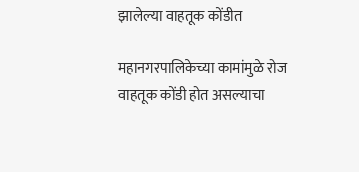झालेल्या वाहतूक कोंडीत

महानगरपालिकेच्या कामांमुळे रोज वाहतूक कोंडी होत असल्याचा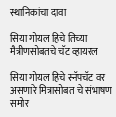स्थानिकांचा दावा

सिया गोयल हिचे तिच्या मैत्रीणसोबतचे चॅट व्हायरल

सिया गोयल हिचे स्नॅपचॅट वर असणारे मित्रासोबत चे संभाषण समोर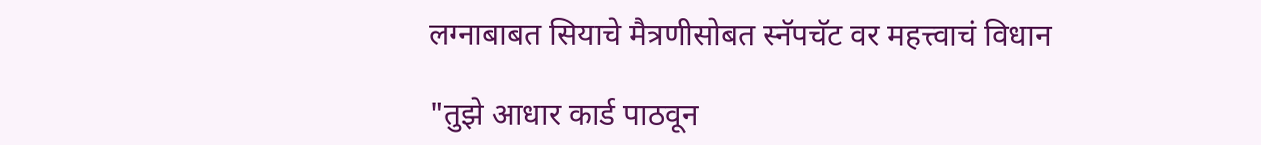लग्नाबाबत सियाचे मैत्रणीसोबत स्नॅपचॅट वर महत्त्वाचं विधान

"तुझे आधार कार्ड पाठवून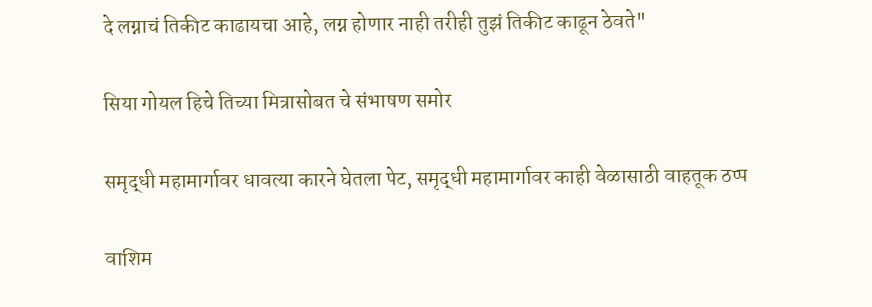दे लग्नाचं तिकीट काढायचा आहे, लग्न होणार नाही तरीही तुझं तिकीट काढून ठेवते"

सिया गोयल हिचे तिच्या मित्रासोबत चे संभाषण समोर

समृद्धी महामार्गावर धावत्या कारने घेतला पेट, समृद्धी महामार्गावर काही वेळासाठी वाहतूक ठप्प

वाशिम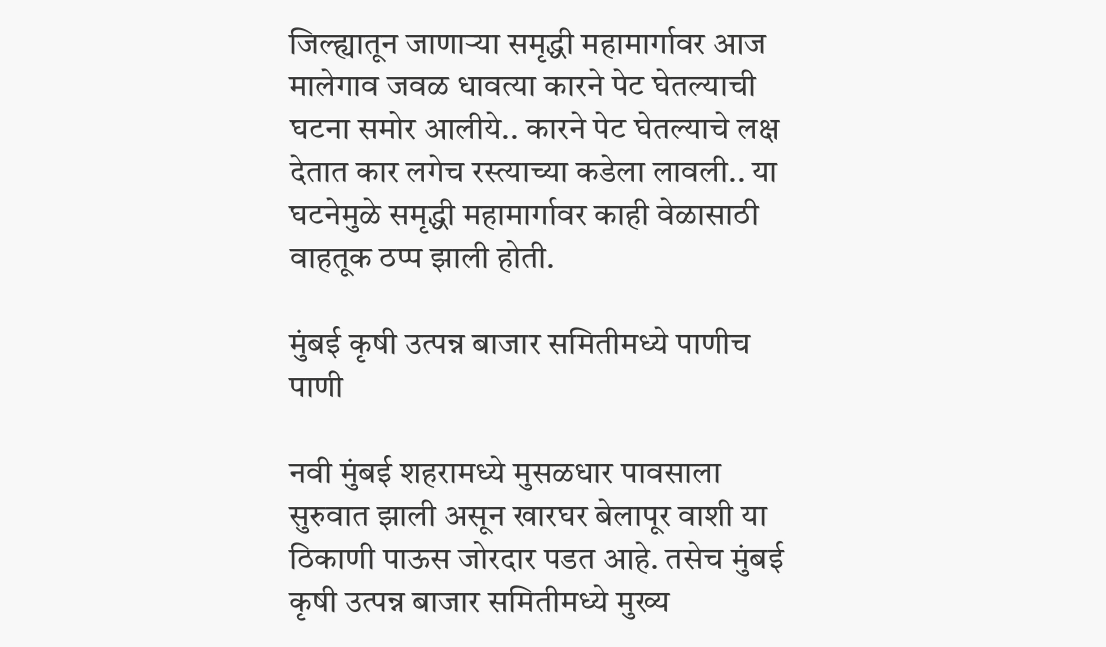जिल्ह्यातून जाणाऱ्या समृद्धी महामार्गावर आज मालेगाव जवळ धावत्या कारने पेट घेतल्याची घटना समोर आलीये.. कारने पेट घेतल्याचे लक्ष देतात कार लगेच रस्त्याच्या कडेला लावली.. या घटनेमुळे समृद्धी महामार्गावर काही वेळासाठी वाहतूक ठप्प झाली होती.

मुंबई कृषी उत्पन्न बाजार समितीमध्ये पाणीच पाणी

नवी मुंबई शहरामध्ये मुसळधार पावसाला सुरुवात झाली असून खारघर बेलापूर वाशी या ठिकाणी पाऊस जोरदार पडत आहे. तसेच मुंबई कृषी उत्पन्न बाजार समितीमध्ये मुख्य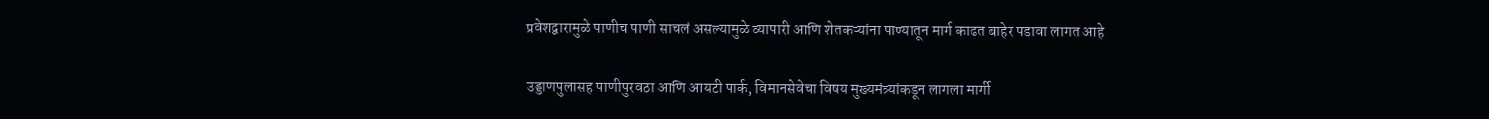प्रवेशद्वारामुळे पाणीच पाणी साचलं असल्यामुळे व्यापारी आणि शेतकऱ्यांना पाण्यातून मार्ग काढत बाहेर पडावा लागत आहे

उड्डाणपुलासह पाणीपुरवठा आणि आयटी पार्क, विमानसेवेचा विषय मुख्यमंत्र्यांकडून लागला मार्गी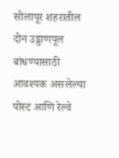सोलापूर शहरातील दोन उड्डाणपूल बांधण्यासाठी आवश्यक असलेल्या पोस्ट आणि रेल्वे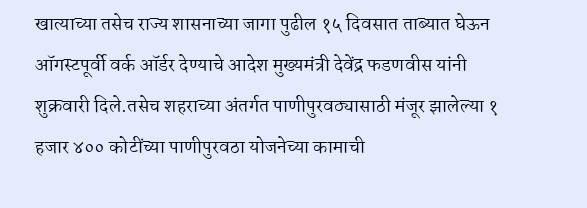खात्याच्या तसेच राज्य शासनाच्या जागा पुढील १५ दिवसात ताब्यात घेऊन ऑगस्टपूर्वी वर्क ऑर्डर देण्याचे आदेश मुख्यमंत्री देवेंद्र फडणवीस यांनी शुक्रवारी दिले.तसेच शहराच्या अंतर्गत पाणीपुरवठ्यासाठी मंजूर झालेल्या १ हजार ४०० कोटींच्या पाणीपुरवठा योजनेच्या कामाची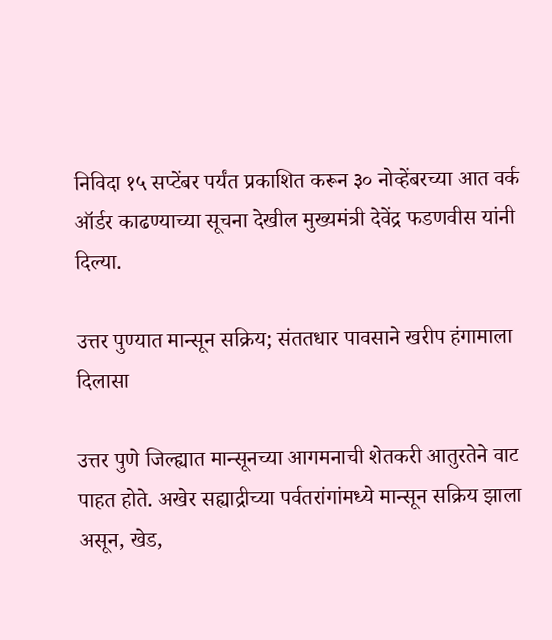निविदा १५ सप्टेंबर पर्यंत प्रकाशित करून ३० नोव्हेंबरच्या आत वर्क ऑर्डर काढण्याच्या सूचना देखील मुख्यमंत्री देवेंद्र फडणवीस यांनी दिल्या.

उत्तर पुण्यात मान्सून सक्रिय; संततधार पावसाने खरीप हंगामाला दिलासा

उत्तर पुणे जिल्ह्यात मान्सूनच्या आगमनाची शेतकरी आतुरतेने वाट पाहत होते. अखेर सह्याद्रीच्या पर्वतरांगांमध्ये मान्सून सक्रिय झाला असून, खेड,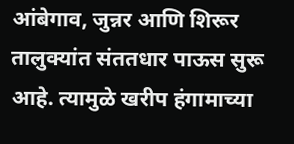आंबेगाव, जुन्नर आणि शिरूर तालुक्यांत संततधार पाऊस सुरू आहे. त्यामुळे खरीप हंगामाच्या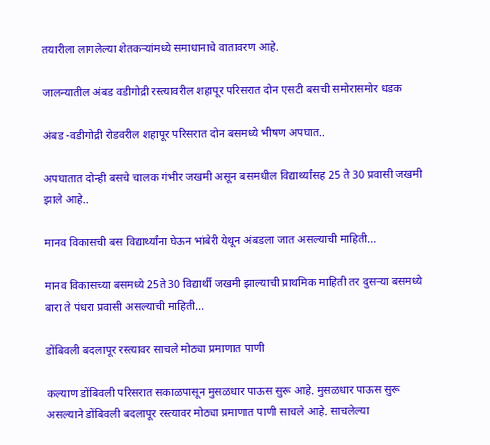तयारीला लागलेल्या शेतकऱ्यांमध्ये समाधानाचे वातावरण आहे.

जालन्यातील अंबड वडीगोद्री रस्त्यावरील शहापूर परिसरात दोन एसटी बसची समोरासमोर धडक

अंबड -वडीगोद्री रोडवरील शहापूर परिसरात दोन बसमध्ये भीषण अपघात..

अपघातात दोन्ही बसचे चालक गंभीर जखमी असून बसमधील विद्यार्थ्यांसह 25 ते 30 प्रवासी जखमी झाले आहे..

मानव विकासची बस विद्यार्थ्यांना घेऊन भांबेरी येथून अंबडला जात असल्याची माहिती...

मानव विकासच्या बसमध्ये 25ते30 विद्यार्थी जखमी झाल्याची प्राथमिक माहिती तर दुसऱ्या बसमध्ये बारा ते पंधरा प्रवासी असल्याची माहिती...

डोंबिवली बदलापूर रस्त्यावर साचले मोठ्या प्रमाणात पाणी

कल्याण डोंबिवली परिसरात सकाळपासून मुसळधार पाऊस सुरू आहे. मुसळधार पाऊस सुरू असल्याने डोंबिवली बदलापूर रस्त्यावर मोठ्या प्रमाणात पाणी साचले आहे. साचलेल्या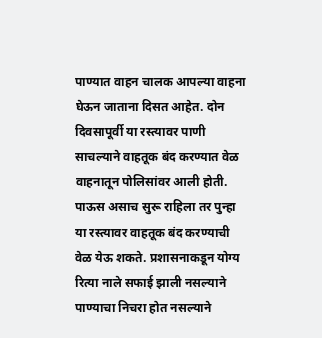पाण्यात वाहन चालक आपल्या वाहना घेऊन जाताना दिसत आहेत. दोन दिवसापूर्वी या रस्त्यावर पाणी साचल्याने वाहतूक बंद करण्यात वेळ वाहनातून पोलिसांवर आली होती. पाऊस असाच सुरू राहिला तर पुन्हा या रस्त्यावर वाहतूक बंद करण्याची वेळ येऊ शकते. प्रशासनाकडून योग्य रित्या नाले सफाई झाली नसल्याने पाण्याचा निचरा होत नसल्याने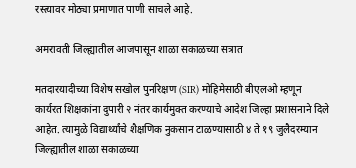रस्त्यावर मोठ्या प्रमाणात पाणी साचले आहे.

अमरावती जिल्ह्यातील आजपासून शाळा सकाळच्या सत्रात

मतदारयादीच्या विशेष सखोल पुनरिक्षण (SIR) मोहिमेसाठी बीएलओ म्हणून कार्यरत शिक्षकांना दुपारी २ नंतर कार्यमुक्त करण्याचे आदेश जिल्हा प्रशासनाने दिले आहेत. त्यामुळे विद्यार्थ्यांचे शैक्षणिक नुकसान टाळण्यासाठी ४ ते १९ जुलैदरम्यान जिल्ह्यातील शाळा सकाळच्या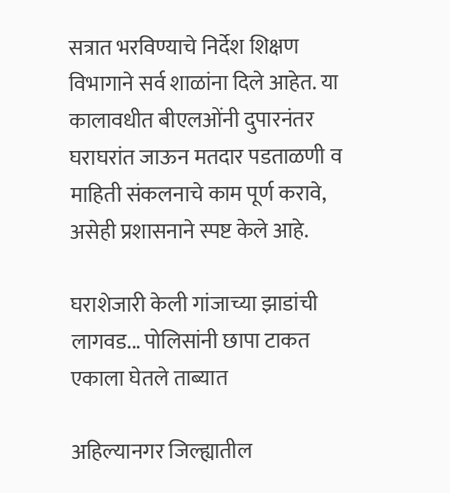सत्रात भरविण्याचे निर्देश शिक्षण विभागाने सर्व शाळांना दिले आहेत. या कालावधीत बीएलओंनी दुपारनंतर घराघरांत जाऊन मतदार पडताळणी व माहिती संकलनाचे काम पूर्ण करावे, असेही प्रशासनाने स्पष्ट केले आहे.

घराशेजारी केली गांजाच्या झाडांची लागवड... पोलिसांनी छापा टाकत एकाला घेतले ताब्यात

अहिल्यानगर जिल्ह्यातील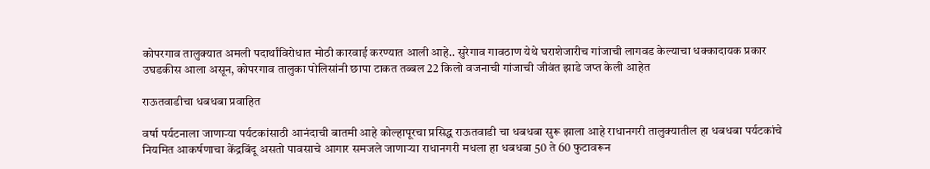कोपरगाव तालुक्यात अमली पदार्थांविरोधात मोठी कारवाई करण्यात आली आहे.. सुरेगाव गावठाण येथे घराशेजारीच गांजाची लागवड केल्याचा धक्कादायक प्रकार उघडकीस आला असून, कोपरगाव तालुका पोलिसांनी छापा टाकत तब्बल 22 किलो वजनाची गांजाची जीवंत झाडे जप्त केली आहेत

राऊतवाडीचा धबधबा प्रवाहित

वर्षा पर्यटनाला जाणाऱ्या पर्यटकांसाठी आनंदाची बातमी आहे कोल्हापूरचा प्रसिद्ध राऊतवाडी चा धबधबा सुरू झाला आहे राधानगरी तालुक्यातील हा धबधबा पर्यटकांचे नियमित आकर्षणाचा केंद्रबिंदू असतो पावसाचे आगार समजले जाणाऱ्या राधानगरी मधला हा धबधबा 50 ते 60 फुटावरून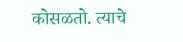कोसळतो. त्याचे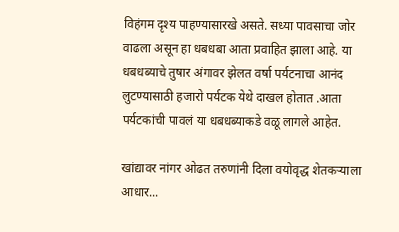विहंगम दृश्य पाहण्यासारखे असते. सध्या पावसाचा जोर वाढला असून हा धबधबा आता प्रवाहित झाला आहे. या धबधब्याचे तुषार अंगावर झेलत वर्षा पर्यटनाचा आनंद लुटण्यासाठी हजारो पर्यटक येथे दाखल होतात .आता पर्यटकांची पावलं या धबधब्याकडे वळू लागले आहेत.

खांद्यावर नांगर ओढत तरुणांनी दिला वयोवृद्ध शेतकऱ्याला आधार...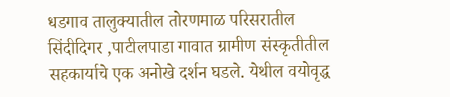धडगाव तालुक्यातील तोरणमाळ परिसरातील सिंदीदिगर ,पाटीलपाडा गावात ग्रामीण संस्कृतीतील सहकार्याचे एक अनोखे दर्शन घडले. येथील वयोवृद्ध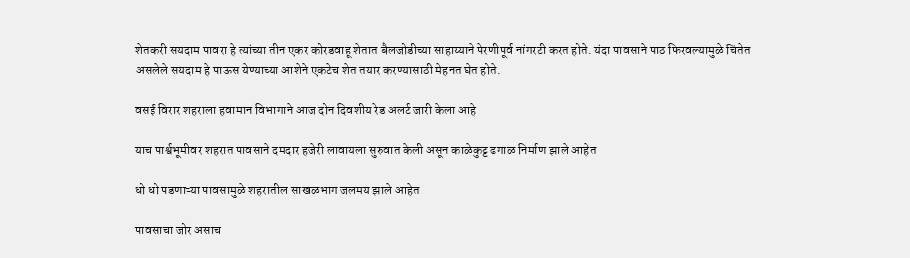शेतकरी सयदाम पावरा हे त्यांच्या तीन एकर कोरडवाहू शेतात बैलजोडीच्या साहाय्याने पेरणीपूर्व नांगरटी करत होते. यंदा पावसाने पाठ फिरवल्यामुळे चिंतेत असलेले सयदाम हे पाऊस येण्याच्या आशेने एकटेच शेत तयार करण्यासाठी मेहनत घेत होते.

वसई विरार शहराला हवामान विभागाने आज दोन दिवशीय रेड अलर्ट जारी केला आहे

याच पार्श्वभूमीवर शहरात पावसाने दमदार हजेरी लावायला सुरुवात केली असून काळेकुट्ट ढगाळ निर्माण झाले आहेत

धो धो पडणाऱ्या पावसामुळे शहरातील साखळभाग जलमय झाले आहेत

पावसाचा जोर असाच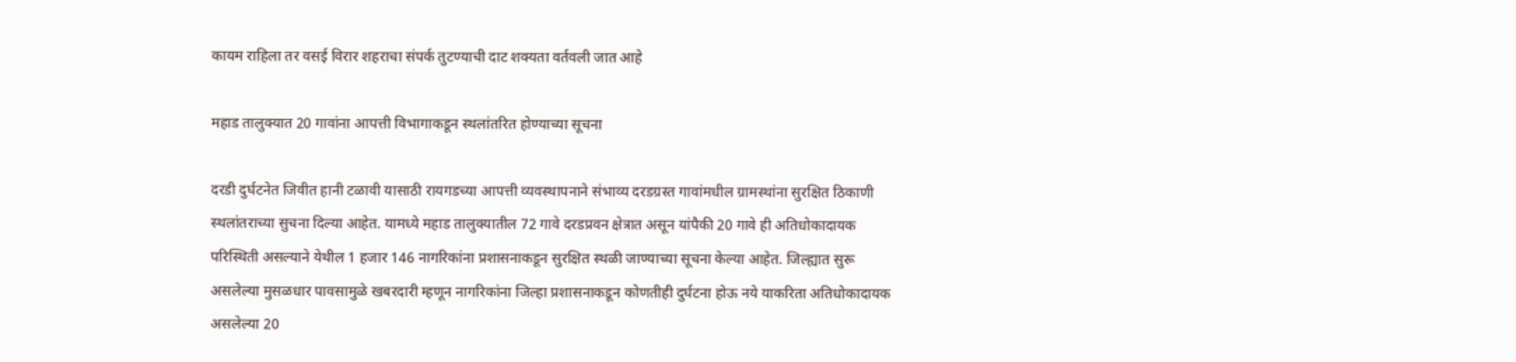कायम राहिला तर वसई विरार शहराचा संपर्क तुटण्याची दाट शक्यता वर्तवली जात आहे

महाड तालुक्यात 20 गावांना आपत्ती विभागाकडून स्थलांतरित होण्याच्या सूचना

दरडी दुर्घटनेत जिवीत हानी टळावी यासाठी रायगडच्या आपत्ती व्यवस्थापनाने संभाव्य दरडग्रस्त गावांमधील ग्रामस्थांना सुरक्षित ठिकाणी स्थलांतराच्या सुचना दिल्या आहेत. यामध्ये महाड तालुक्यातील 72 गावे दरडप्रवन क्षेत्रात असून यांपैकी 20 गावे ही अतिधोकादायक परिस्थिती असल्याने येथील 1 हजार 146 नागरिकांना प्रशासनाकडून सुरक्षित स्थळी जाण्याच्या सूचना केल्या आहेत. जिल्ह्यात सुरू असलेल्या मुसळधार पावसामुळे खबरदारी म्हणून नागरिकांना जिल्हा प्रशासनाकडून कोणतीही दुर्घटना होऊ नये याकरिता अतिधोकादायक असलेल्या 20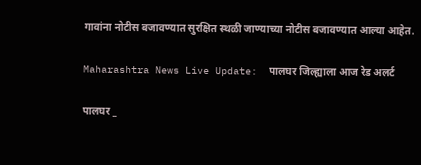गावांना नोटीस बजावण्यात सुरक्षित स्थळी जाण्याच्या नोटीस बजावण्यात आल्या आहेत.

Maharashtra News Live Update:  पालघर जिल्ह्याला आज रेड अलर्ट

पालघर _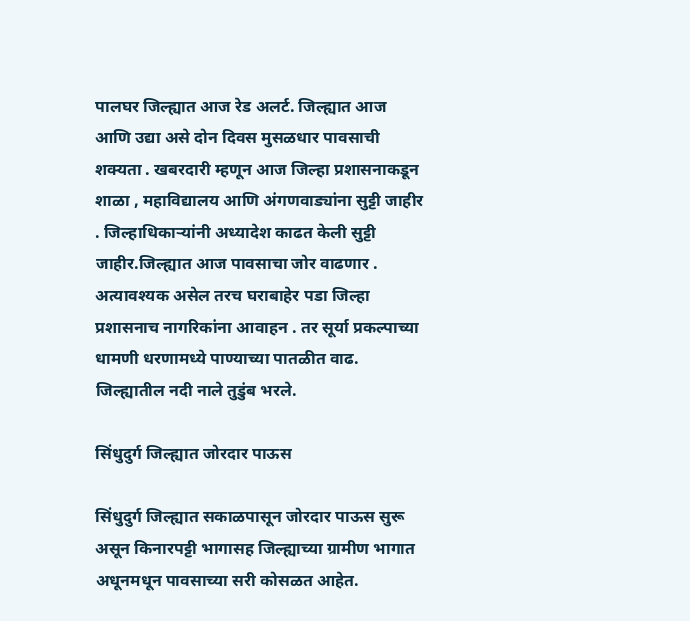पालघर जिल्ह्यात आज रेड अलर्ट. जिल्ह्यात आज आणि उद्या असे दोन दिवस मुसळधार पावसाची शक्यता . खबरदारी म्हणून आज जिल्हा प्रशासनाकडून शाळा , महाविद्यालय आणि अंगणवाड्यांना सुट्टी जाहीर . जिल्हाधिकाऱ्यांनी अध्यादेश काढत केली सुट्टी जाहीर.जिल्ह्यात आज पावसाचा जोर वाढणार . अत्यावश्यक असेल तरच घराबाहेर पडा जिल्हा प्रशासनाच नागरिकांना आवाहन . तर सूर्या प्रकल्पाच्या धामणी धरणामध्ये पाण्याच्या पातळीत वाढ. जिल्ह्यातील नदी नाले तुडुंब भरले.

सिंधुदुर्ग जिल्ह्यात जोरदार पाऊस

सिंधुदुर्ग जिल्ह्यात सकाळपासून जोरदार पाऊस सुरू असून किनारपट्टी भागासह जिल्ह्याच्या ग्रामीण भागात अधूनमधून पावसाच्या सरी कोसळत आहेत.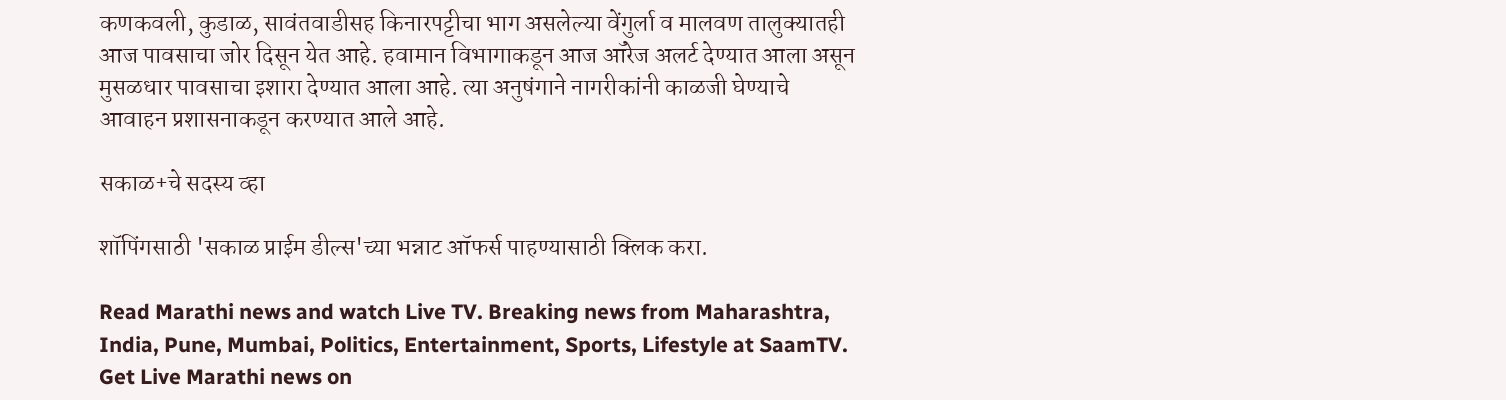कणकवली, कुडाळ, सावंतवाडीसह किनारपट्टीचा भाग असलेल्या वेंगुर्ला व मालवण तालुक्यातही आज पावसाचा जोर दिसून येत आहे. हवामान विभागाकडून आज ऑरेज अलर्ट देण्यात आला असून मुसळधार पावसाचा इशारा देण्यात आला आहे. त्या अनुषंगाने नागरीकांनी काळजी घेण्याचे आवाहन प्रशासनाकडून करण्यात आले आहे.

सकाळ+चे सदस्य व्हा

शॉपिंगसाठी 'सकाळ प्राईम डील्स'च्या भन्नाट ऑफर्स पाहण्यासाठी क्लिक करा.

Read Marathi news and watch Live TV. Breaking news from Maharashtra, India, Pune, Mumbai, Politics, Entertainment, Sports, Lifestyle at SaamTV. Get Live Marathi news on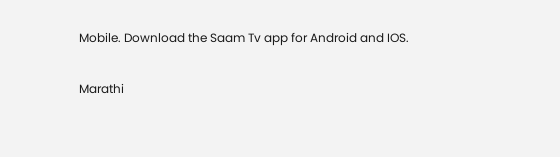Mobile. Download the Saam Tv app for Android and IOS.

Marathi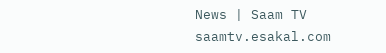News | Saam TV
saamtv.esakal.com